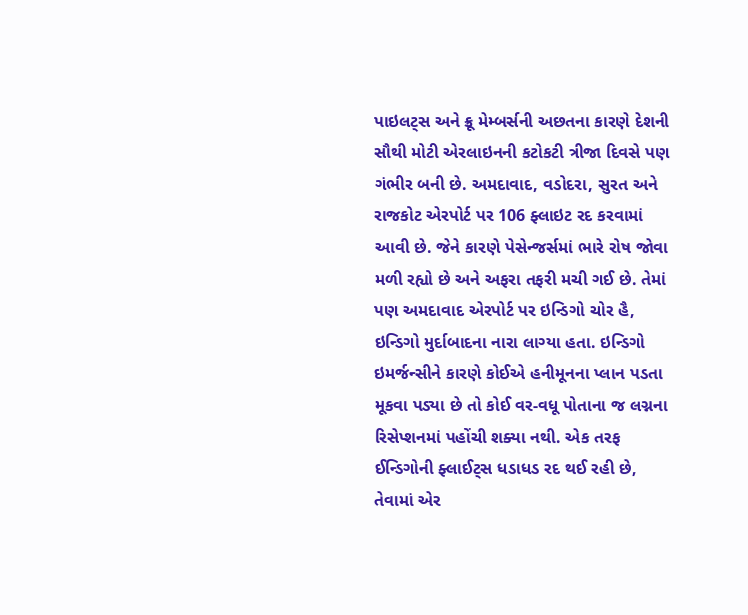પાઇલટ્સ અને ક્રૂ મેમ્બર્સની અછતના કારણે દેશની સૌથી મોટી એરલાઇનની કટોકટી ત્રીજા દિવસે પણ ગંભીર બની છે. અમદાવાદ, વડોદરા, સુરત અને રાજકોટ એરપોર્ટ પર 106 ફ્લાઇટ રદ કરવામાં આવી છે. જેને કારણે પેસેન્જર્સમાં ભારે રોષ જોવા મળી રહ્યો છે અને અફરા તફરી મચી ગઈ છે. તેમાં પણ અમદાવાદ એરપોર્ટ પર ઇન્ડિગો ચોર હૈ, ઇન્ડિગો મુર્દાબાદના નારા લાગ્યા હતા. ઇન્ડિગો ઇમર્જન્સીને કારણે કોઈએ હનીમૂનના પ્લાન પડતા મૂકવા પડ્યા છે તો કોઈ વર-વધૂ પોતાના જ લગ્નના રિસેપ્શનમાં પહોંચી શક્યા નથી. એક તરફ ઈન્ડિગોની ફ્લાઈટ્સ ધડાધડ રદ થઈ રહી છે, તેવામાં એર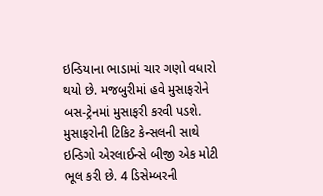ઇન્ડિયાના ભાડામાં ચાર ગણો વધારો થયો છે. મજબુરીમાં હવે મુસાફરોને બસ-ટ્રેનમાં મુસાફરી કરવી પડશે. મુસાફરોની ટિકિટ કેન્સલની સાથે ઇન્ડિગો એરલાઈન્સે બીજી એક મોટી ભૂલ કરી છે. 4 ડિસેમ્બરની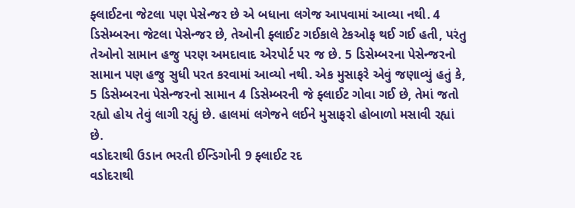ફ્લાઈટના જેટલા પણ પેસેન્જર છે એ બધાના લગેજ આપવામાં આવ્યા નથી. 4 ડિસેમ્બરના જેટલા પેસેન્જર છે, તેઓની ફ્લાઈટ ગઈકાલે ટેકઓફ થઈ ગઈ હતી, પરંતુ તેઓનો સામાન હજુ પરણ અમદાવાદ એરપોર્ટ પર જ છે. 5 ડિસેમ્બરના પેસેન્જરનો સામાન પણ હજુ સુધી પરત કરવામાં આવ્યો નથી. એક મુસાફરે એવું જણાવ્યું હતું કે, 5 ડિસેમ્બરના પેસેન્જરનો સામાન 4 ડિસેમ્બરની જે ફ્લાઈટ ગોવા ગઈ છે, તેમાં જતો રહ્યો હોય તેવું લાગી રહ્યું છે. હાલમાં લગેજને લઈને મુસાફરો હોબાળો મસાવી રહ્યાં છે.
વડોદરાથી ઉડાન ભરતી ઈન્ડિગોની 9 ફ્લાઈટ રદ
વડોદરાથી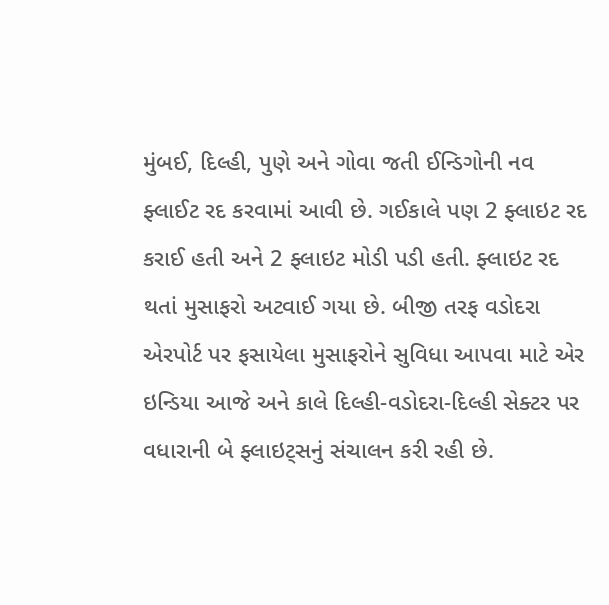મુંબઈ, દિલ્હી, પુણે અને ગોવા જતી ઈન્ડિગોની નવ ફ્લાઈટ રદ કરવામાં આવી છે. ગઈકાલે પણ 2 ફ્લાઇટ રદ કરાઈ હતી અને 2 ફ્લાઇટ મોડી પડી હતી. ફ્લાઇટ રદ થતાં મુસાફરો અટવાઈ ગયા છે. બીજી તરફ વડોદરા એરપોર્ટ પર ફસાયેલા મુસાફરોને સુવિધા આપવા માટે એર ઇન્ડિયા આજે અને કાલે દિલ્હી-વડોદરા-દિલ્હી સેક્ટર પર વધારાની બે ફ્લાઇટ્સનું સંચાલન કરી રહી છે.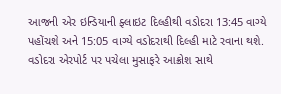આજની એર ઇન્ડિયાની ફ્લાઇટ દિલ્હીથી વડોદરા 13:45 વાગ્યે પહોંચશે અને 15:05 વાગ્યે વડોદરાથી દિલ્હી માટે રવાના થશે. વડોદરા એરપોર્ટ પર પચેલા મુસાફરે આક્રોશ સાથે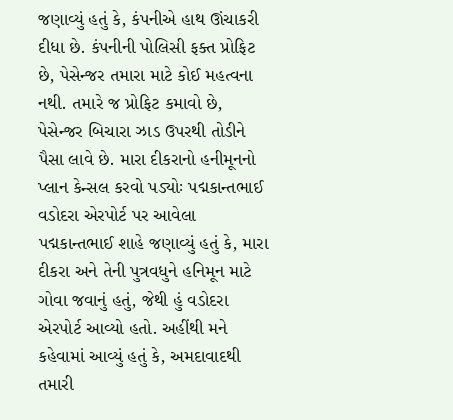જણાવ્યું હતું કે, કંપનીએ હાથ ઊંચાકરી દીધા છે. કંપનીની પોલિસી ફક્ત પ્રોફિટ છે, પેસેન્જર તમારા માટે કોઈ મહત્વના નથી. તમારે જ પ્રોફિટ કમાવો છે, પેસેન્જર બિચારા ઝાડ ઉપરથી તોડીને પૈસા લાવે છે. મારા દીકરાનો હનીમૂનનો પ્લાન કેન્સલ કરવો પડ્યોઃ પદ્મકાન્તભાઈ
વડોદરા એરપોર્ટ પર આવેલા પદ્મકાન્તભાઈ શાહે જણાવ્યું હતું કે, મારા દીકરા અને તેની પુત્રવધુને હનિમૂન માટે ગોવા જવાનું હતું, જેથી હું વડોદરા એરપોર્ટ આવ્યો હતો. અહીંથી મને કહેવામાં આવ્યું હતું કે, અમદાવાદથી તમારી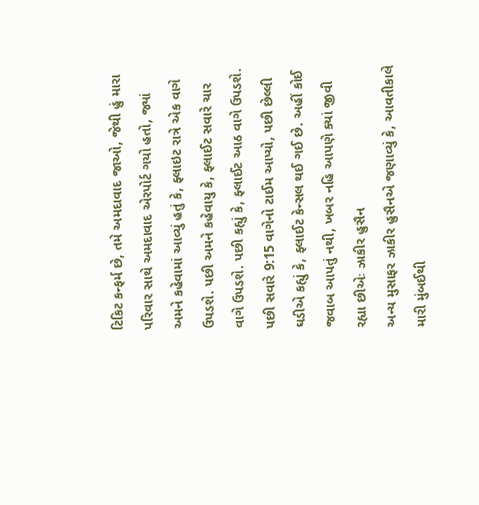ટિકિટ કન્ફર્મ છે, તમે અમદાવાદ જાઓ, જેથી હું મારા પરિવાર સાથે અમદાવાદ એરપોર્ટ ગયો હતો, જ્યાં અમને કહેવામાં આવ્યું હતું કે, ફ્લાઇટ રાત્રે એક વાગે ઉપડશે. પછી અમને કહેવાયુ કે, ફ્લાઈટ સવારે ચાર વાગે ઉપડશે. પછી કહ્યું કે, ફ્લાઈટ આઠ વાગે ઉપડશે. પછી સવારે 9:15 વાગેનો ટાઈમ આપ્યો, પછી છેલ્લી ઘડીએ કહ્યું કે, ફ્લાઈટ કેન્સલ થઈ ગઈ છે. અહીં કોઈ જવાબ આપતું નથી, ખબર નહિ આપણે ક્યાં જીવી રહ્યા છીએઃ ઝાકીર હુસૈન
અન્ય મુસાફર ઝાકીર હુસૈનએ જણાવ્યું કે, આવતીકાલે મારી મુંબઈથી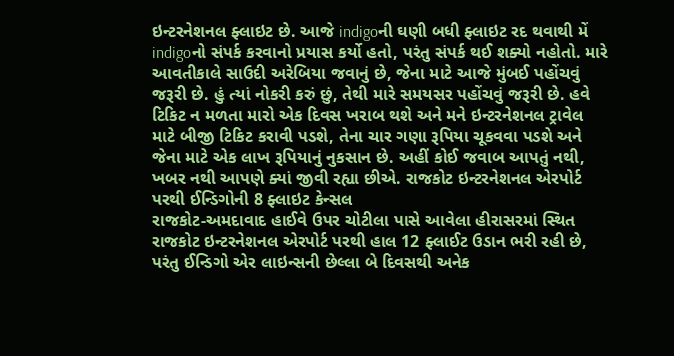ઇન્ટરનેશનલ ફ્લાઇટ છે. આજે indigoની ઘણી બધી ફ્લાઇટ રદ થવાથી મેં indigoનો સંપર્ક કરવાનો પ્રયાસ કર્યો હતો, પરંતુ સંપર્ક થઈ શક્યો નહોતો. મારે આવતીકાલે સાઉદી અરેબિયા જવાનું છે, જેના માટે આજે મુંબઈ પહોંચવું જરૂરી છે. હું ત્યાં નોકરી કરું છું, તેથી મારે સમયસર પહોંચવું જરૂરી છે. હવે ટિકિટ ન મળતા મારો એક દિવસ ખરાબ થશે અને મને ઇન્ટરનેશનલ ટ્રાવેલ માટે બીજી ટિકિટ કરાવી પડશે, તેના ચાર ગણા રૂપિયા ચૂકવવા પડશે અને જેના માટે એક લાખ રૂપિયાનું નુકસાન છે. અહીં કોઈ જવાબ આપતું નથી, ખબર નથી આપણે ક્યાં જીવી રહ્યા છીએ. રાજકોટ ઇન્ટરનેશનલ એરપોર્ટ પરથી ઈન્ડિગોની 8 ફ્લાઇટ કેન્સલ
રાજકોટ-અમદાવાદ હાઈવે ઉપર ચોટીલા પાસે આવેલા હીરાસરમાં સ્થિત રાજકોટ ઇન્ટરનેશનલ એરપોર્ટ પરથી હાલ 12 ફ્લાઈટ ઉડાન ભરી રહી છે, પરંતુ ઈન્ડિગો એર લાઇન્સની છેલ્લા બે દિવસથી અનેક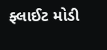ફ્લાઈટ મોડી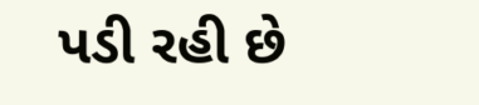પડી રહી છે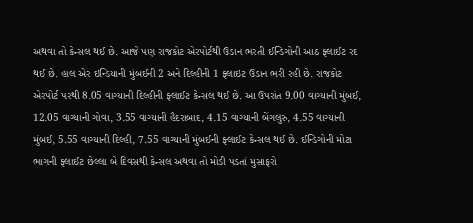અથવા તો કેન્સલ થઈ છે. આજે પણ રાજકોટ એરપોર્ટથી ઉડાન ભરતી ઈન્ડિગોની આઠ ફ્લાઈટ રદ થઈ છે. હાલ એર ઇન્ડિયાની મુંબઈની 2 અને દિલ્હીની 1 ફ્લાઇટ ઉડાન ભરી રહી છે. રાજકોટ એરપોર્ટ પરથી 8.05 વાગ્યાની દિલ્હીની ફ્લાઈટ કેન્સલ થઈ છે. આ ઉપરાંત 9.00 વાગ્યાની મુંબઈ, 12.05 વાગ્યાની ગોવા, 3.55 વાગ્યાની હૈદરાબાદ, 4.15 વાગ્યાની બેંગલુરુ, 4.55 વાગ્યાની મુંબઈ, 5.55 વાગ્યાની દિલ્હી, 7.55 વાગ્યાની મુંબઈની ફ્લાઈટ કેન્સલ થઈ છે. ઈન્ડિગોની મોટા ભાગની ફ્લાઈટ છેલ્લા બે દિવસથી કેન્સલ અથવા તો મોડી પડતાં મુસાફરો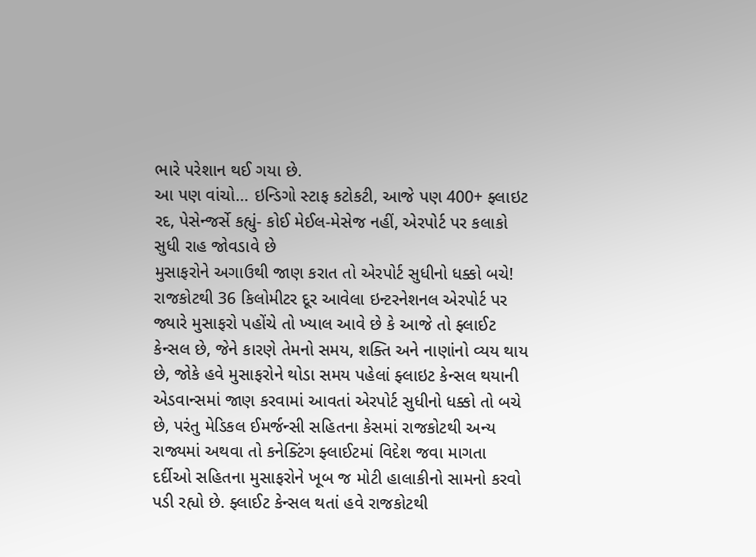ભારે પરેશાન થઈ ગયા છે.
આ પણ વાંચો… ઇન્ડિગો સ્ટાફ કટોકટી, આજે પણ 400+ ફ્લાઇટ રદ, પેસેન્જર્સે કહ્યું- કોઈ મેઈલ-મેસેજ નહીં, એરપોર્ટ પર કલાકો સુધી રાહ જોવડાવે છે
મુસાફરોને અગાઉથી જાણ કરાત તો એરપોર્ટ સુધીનો ધક્કો બચે!
રાજકોટથી 36 કિલોમીટર દૂર આવેલા ઇન્ટરનેશનલ એરપોર્ટ પર જ્યારે મુસાફરો પહોંચે તો ખ્યાલ આવે છે કે આજે તો ફ્લાઈટ કેન્સલ છે, જેને કારણે તેમનો સમય, શક્તિ અને નાણાંનો વ્યય થાય છે, જોકે હવે મુસાફરોને થોડા સમય પહેલાં ફ્લાઇટ કેન્સલ થયાની એડવાન્સમાં જાણ કરવામાં આવતાં એરપોર્ટ સુધીનો ધક્કો તો બચે છે, પરંતુ મેડિકલ ઈમર્જન્સી સહિતના કેસમાં રાજકોટથી અન્ય રાજ્યમાં અથવા તો કનેક્ટિંગ ફ્લાઈટમાં વિદેશ જવા માગતા દર્દીઓ સહિતના મુસાફરોને ખૂબ જ મોટી હાલાકીનો સામનો કરવો પડી રહ્યો છે. ફ્લાઈટ કેન્સલ થતાં હવે રાજકોટથી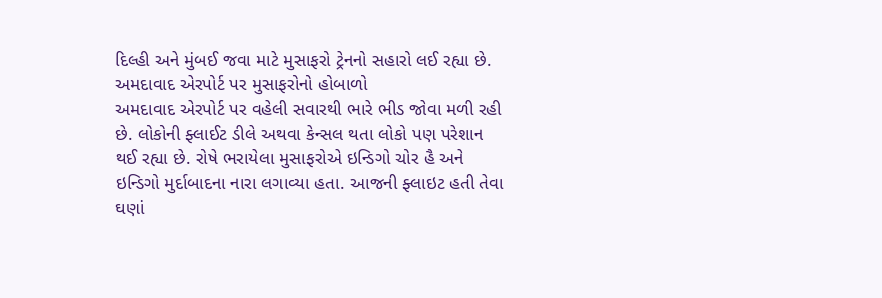દિલ્હી અને મુંબઈ જવા માટે મુસાફરો ટ્રેનનો સહારો લઈ રહ્યા છે. અમદાવાદ એરપોર્ટ પર મુસાફરોનો હોબાળો
અમદાવાદ એરપોર્ટ પર વહેલી સવારથી ભારે ભીડ જોવા મળી રહી છે. લોકોની ફ્લાઈટ ડીલે અથવા કેન્સલ થતા લોકો પણ પરેશાન થઈ રહ્યા છે. રોષે ભરાયેલા મુસાફરોએ ઇન્ડિગો ચોર હૈ અને ઇન્ડિગો મુર્દાબાદના નારા લગાવ્યા હતા. આજની ફ્લાઇટ હતી તેવા ઘણાં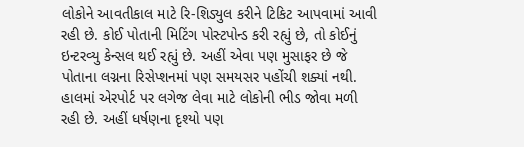લોકોને આવતીકાલ માટે રિ-શિડ્યુલ કરીને ટિકિટ આપવામાં આવી રહી છે. કોઈ પોતાની મિટિંગ પોસ્ટપોન્ડ કરી રહ્યું છે, તો કોઈનું ઇન્ટરવ્યુ કેન્સલ થઈ રહ્યું છે. અહીં એવા પણ મુસાફર છે જે પોતાના લગ્નના રિસેપ્શનમાં પણ સમયસર પહોંચી શક્યાં નથી. હાલમાં એરપોર્ટ પર લગેજ લેવા માટે લોકોની ભીડ જોવા મળી રહી છે. અહીં ધર્ષણના દૃશ્યો પણ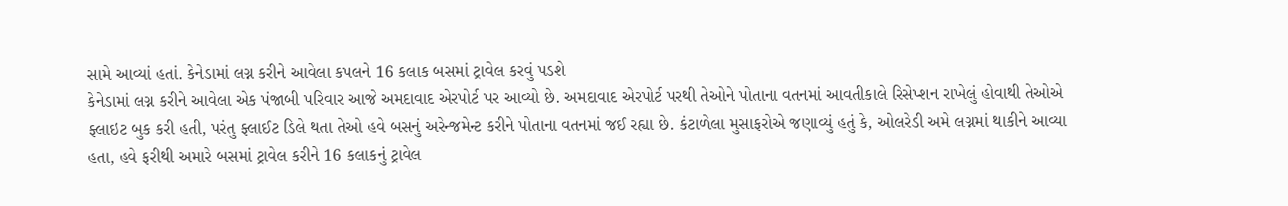સામે આવ્યાં હતાં. કેનેડામાં લગ્ન કરીને આવેલા કપલને 16 કલાક બસમાં ટ્રાવેલ કરવું પડશે
કેનેડામાં લગ્ન કરીને આવેલા એક પંજાબી પરિવાર આજે અમદાવાદ એરપોર્ટ પર આવ્યો છે. અમદાવાદ એરપોર્ટ પરથી તેઓને પોતાના વતનમાં આવતીકાલે રિસેપ્શન રાખેલું હોવાથી તેઓએ ફ્લાઇટ બુક કરી હતી, પરંતુ ફ્લાઈટ ડિલે થતા તેઓ હવે બસનું અરેન્જમેન્ટ કરીને પોતાના વતનમાં જઈ રહ્યા છે. કંટાળેલા મુસાફરોએ જણાવ્યું હતું કે, ઓલરેડી અમે લગ્નમાં થાકીને આવ્યા હતા, હવે ફરીથી અમારે બસમાં ટ્રાવેલ કરીને 16 કલાકનું ટ્રાવેલ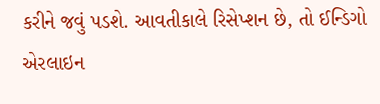કરીને જવું પડશે. આવતીકાલે રિસેપ્શન છે, તો ઈન્ડિગો એરલાઇન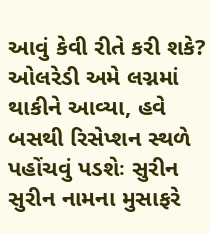આવું કેવી રીતે કરી શકે? ઓલરેડી અમે લગ્નમાં થાકીને આવ્યા, હવે બસથી રિસેપ્શન સ્થળે પહોંચવું પડશેઃ સુરીન
સુરીન નામના મુસાફરે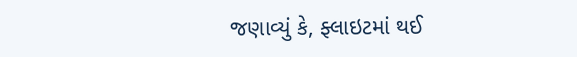જણાવ્યું કે, ફ્લાઇટમાં થઈ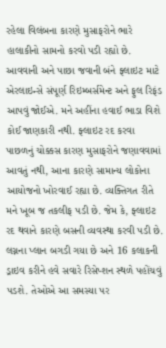રહેલા વિલંબના કારણે મુસાફરોને ભારે હાલાકીનો સામનો કરવો પડી રહ્યો છે. આવવાની અને પાછા જવાની બંને ફ્લાઇટ માટે એરલાઇન્સે સંપૂર્ણ રિઇમ્બર્સમેન્ટ અને ફુલ રિફંડ આપવું જોઈએ. મને અહીંના હવાઈ ભાડા વિશે કોઈ જાણકારી નથી. ફ્લાઇટ રદ કરવા પાછળનું ચોક્કસ કારણ મુસાફરોને જણાવવામાં આવતું નથી, આના કારણે સામાન્ય લોકોના આયોજનો ખોરવાઈ રહ્યા છે. વ્યક્તિગત રીતે મને ખૂબ જ તકલીફ પડી છે. જેમ કે, ફ્લાઇટ રદ થવાને કારણે બસની વ્યવસ્થા કરવી પડી છે. લગ્નના પ્લાન બગડી ગયા છે અને 16 કલાકની ડ્રાઇવ કરીને હવે સવારે રિસેપ્શન સ્થળે પહોંચવું પડશે. તેઓએ આ સમસ્યા પર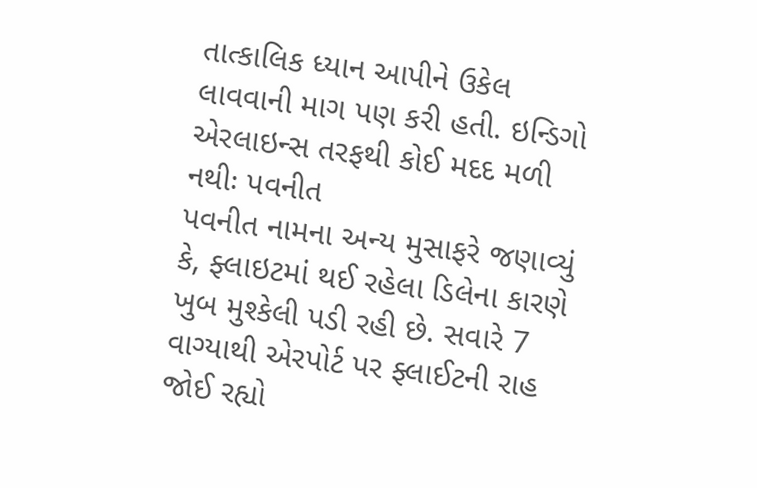તાત્કાલિક ધ્યાન આપીને ઉકેલ લાવવાની માગ પણ કરી હતી. ઇન્ડિગો એરલાઇન્સ તરફથી કોઈ મદદ મળી નથીઃ પવનીત
પવનીત નામના અન્ય મુસાફરે જણાવ્યું કે, ફ્લાઇટમાં થઈ રહેલા ડિલેના કારણે ખુબ મુશ્કેલી પડી રહી છે. સવારે 7 વાગ્યાથી એરપોર્ટ પર ફ્લાઈટની રાહ જોઈ રહ્યો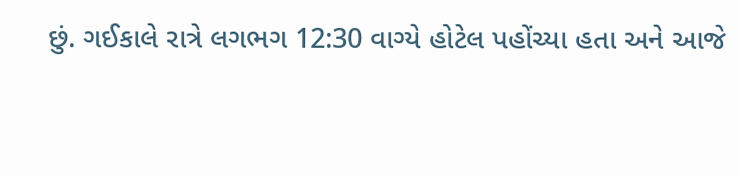છું. ગઈકાલે રાત્રે લગભગ 12:30 વાગ્યે હોટેલ પહોંચ્યા હતા અને આજે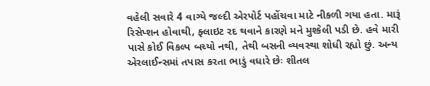વહેલી સવારે 4 વાગ્યે જલ્દી એરપોર્ટ પહોંચવા માટે નીકળી ગયા હતા. મારૂં રિસેપ્શન હોવાથી, ફ્લાઇટ રદ થવાને કારણે મને મુશ્કેલી પડી છે. હવે મારી પાસે કોઈ વિકલ્પ બચ્યો નથી, તેથી બસની વ્યવસ્થા શોધી રહ્યો છું. અન્ય એરલાઈન્સમાં તપાસ કરતા ભાડું વધારે છેઃ શીતલ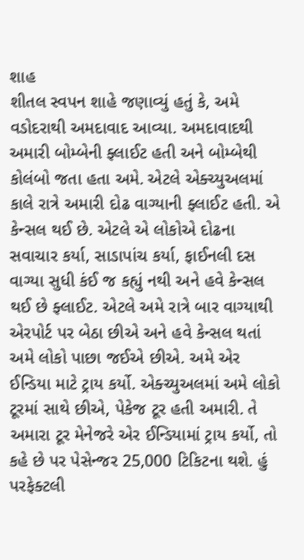શાહ
શીતલ સ્વપન શાહે જણાવ્યું હતું કે, અમે વડોદરાથી અમદાવાદ આવ્યા. અમદાવાદથી અમારી બોમ્બેની ફ્લાઈટ હતી અને બોમ્બેથી કોલંબો જતા હતા અમે. એટલે એક્ચ્યુઅલમાં કાલે રાત્રે અમારી દોઢ વાગ્યાની ફ્લાઈટ હતી. એ કેન્સલ થઈ છે. એટલે એ લોકોએ દોઢના સવાચાર કર્યા, સાડાપાંચ કર્યા, ફાઈનલી દસ વાગ્યા સુધી કંઈ જ કહ્યું નથી અને હવે કેન્સલ થઈ છે ફ્લાઈટ. એટલે અમે રાત્રે બાર વાગ્યાથી એરપોર્ટ પર બેઠા છીએ અને હવે કેન્સલ થતાં અમે લોકો પાછા જઈએ છીએ. અમે એર ઈન્ડિયા માટે ટ્રાય કર્યો. એક્ચ્યુઅલમાં અમે લોકો ટૂરમાં સાથે છીએ, પેકેજ ટૂર હતી અમારી. તે અમારા ટૂર મેનેજરે એર ઈન્ડિયામાં ટ્રાય કર્યો, તો કહે છે પર પેસેન્જર 25,000 ટિકિટના થશે. હું પરફેક્ટલી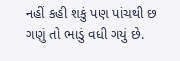નહીં કહી શકું પણ પાંચથી છ ગણું તો ભાડું વધી ગયું છે.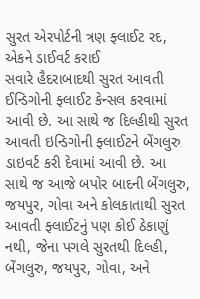સુરત એરપોર્ટની ત્રણ ફ્લાઈટ રદ, એકને ડાઈવર્ટ કરાઈ
સવારે હૈદરાબાદથી સુરત આવતી ઈન્ડિગોની ફ્લાઈટ કેન્સલ કરવામાં આવી છે. આ સાથે જ દિલ્હીથી સુરત આવતી ઇન્ડિગોની ફ્લાઈટને બેંગલુરુ ડાઇવર્ટ કરી દેવામાં આવી છે. આ સાથે જ આજે બપોર બાદની બેંગલુરુ, જયપુર, ગોવા અને કોલકાતાથી સુરત આવતી ફ્લાઈટનું પણ કોઈ ઠેકાણું નથી, જેના પગલે સુરતથી દિલ્હી, બેંગલુરુ, જયપુર, ગોવા, અને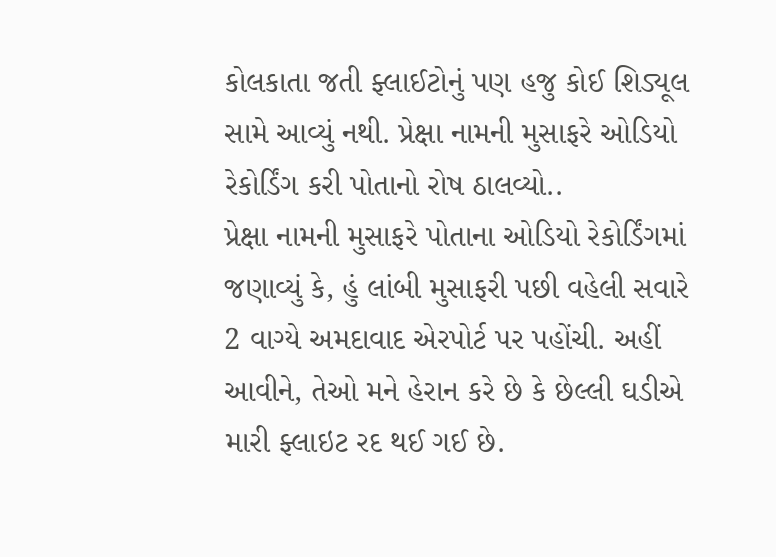કોલકાતા જતી ફ્લાઈટોનું પણ હજુ કોઈ શિડ્યૂલ સામે આવ્યું નથી. પ્રેક્ષા નામની મુસાફરે ઓડિયો રેકોર્ડિંગ કરી પોતાનો રોષ ઠાલવ્યો..
પ્રેક્ષા નામની મુસાફરે પોતાના ઓડિયો રેકોર્ડિંગમાં જણાવ્યું કે, હું લાંબી મુસાફરી પછી વહેલી સવારે 2 વાગ્યે અમદાવાદ એરપોર્ટ પર પહોંચી. અહીં આવીને, તેઓ મને હેરાન કરે છે કે છેલ્લી ઘડીએ મારી ફ્લાઇટ રદ થઈ ગઈ છે.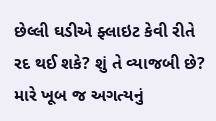છેલ્લી ઘડીએ ફ્લાઇટ કેવી રીતે રદ થઈ શકે? શું તે વ્યાજબી છે? મારે ખૂબ જ અગત્યનું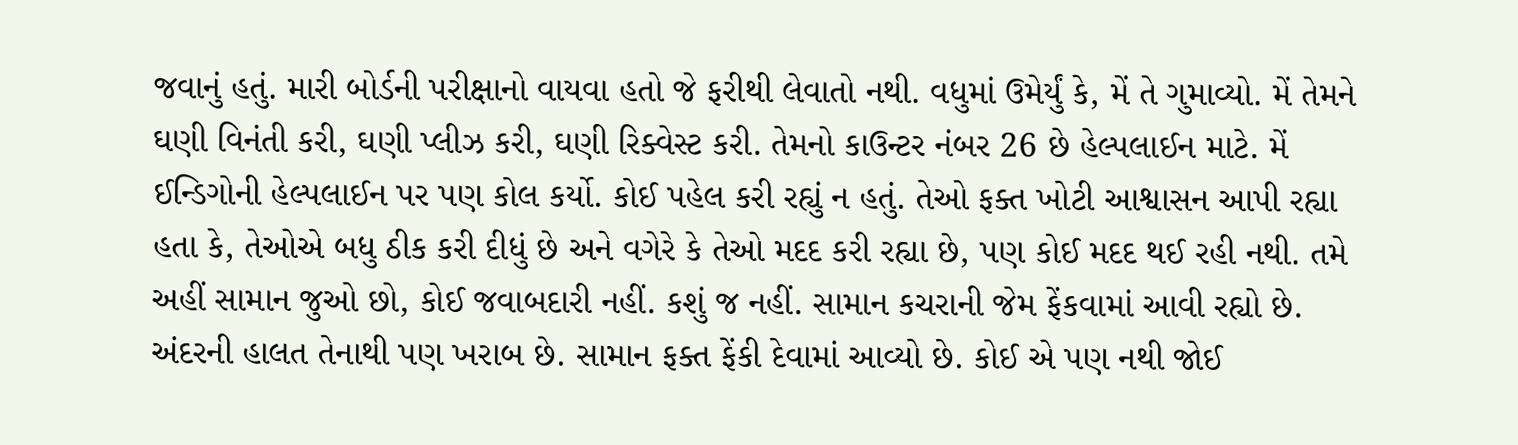જવાનું હતું. મારી બોર્ડની પરીક્ષાનો વાયવા હતો જે ફરીથી લેવાતો નથી. વધુમાં ઉમેર્યું કે, મેં તે ગુમાવ્યો. મેં તેમને ઘણી વિનંતી કરી, ઘણી પ્લીઝ કરી, ઘણી રિક્વેસ્ટ કરી. તેમનો કાઉન્ટર નંબર 26 છે હેલ્પલાઈન માટે. મેં ઈન્ડિગોની હેલ્પલાઈન પર પણ કોલ કર્યો. કોઈ પહેલ કરી રહ્યું ન હતું. તેઓ ફક્ત ખોટી આશ્વાસન આપી રહ્યા હતા કે, તેઓએ બધુ ઠીક કરી દીધું છે અને વગેરે કે તેઓ મદદ કરી રહ્યા છે, પણ કોઈ મદદ થઈ રહી નથી. તમે અહીં સામાન જુઓ છો, કોઈ જવાબદારી નહીં. કશું જ નહીં. સામાન કચરાની જેમ ફેંકવામાં આવી રહ્યો છે. અંદરની હાલત તેનાથી પણ ખરાબ છે. સામાન ફક્ત ફેંકી દેવામાં આવ્યો છે. કોઈ એ પણ નથી જોઈ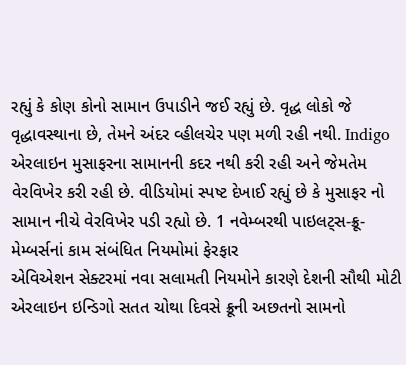રહ્યું કે કોણ કોનો સામાન ઉપાડીને જઈ રહ્યું છે. વૃદ્ધ લોકો જે વૃદ્ધાવસ્થાના છે, તેમને અંદર વ્હીલચેર પણ મળી રહી નથી. Indigo એરલાઇન મુસાફરના સામાનની કદર નથી કરી રહી અને જેમતેમ વેરવિખેર કરી રહી છે. વીડિયોમાં સ્પષ્ટ દેખાઈ રહ્યું છે કે મુસાફર નો સામાન નીચે વેરવિખેર પડી રહ્યો છે. 1 નવેમ્બરથી પાઇલટ્સ-ક્રૂ-મેમ્બર્સનાં કામ સંબંધિત નિયમોમાં ફેરફાર
એવિએશન સેક્ટરમાં નવા સલામતી નિયમોને કારણે દેશની સૌથી મોટી એરલાઇન ઇન્ડિગો સતત ચોથા દિવસે ક્રૂની અછતનો સામનો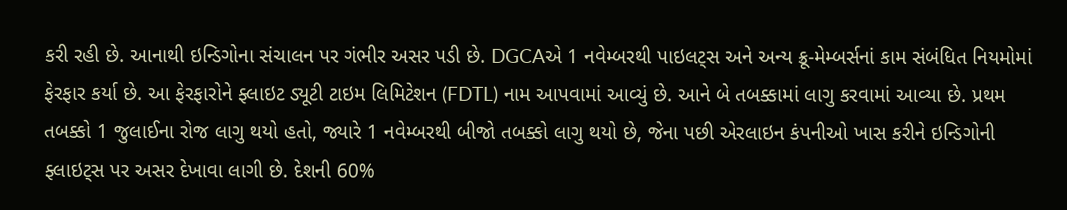કરી રહી છે. આનાથી ઇન્ડિગોના સંચાલન પર ગંભીર અસર પડી છે. DGCAએ 1 નવેમ્બરથી પાઇલટ્સ અને અન્ય ક્રૂ-મેમ્બર્સનાં કામ સંબંધિત નિયમોમાં ફેરફાર કર્યા છે. આ ફેરફારોને ફ્લાઇટ ડ્યૂટી ટાઇમ લિમિટેશન (FDTL) નામ આપવામાં આવ્યું છે. આને બે તબક્કામાં લાગુ કરવામાં આવ્યા છે. પ્રથમ તબક્કો 1 જુલાઈના રોજ લાગુ થયો હતો, જ્યારે 1 નવેમ્બરથી બીજો તબક્કો લાગુ થયો છે, જેના પછી એરલાઇન કંપનીઓ ખાસ કરીને ઇન્ડિગોની ફ્લાઇટ્સ પર અસર દેખાવા લાગી છે. દેશની 60%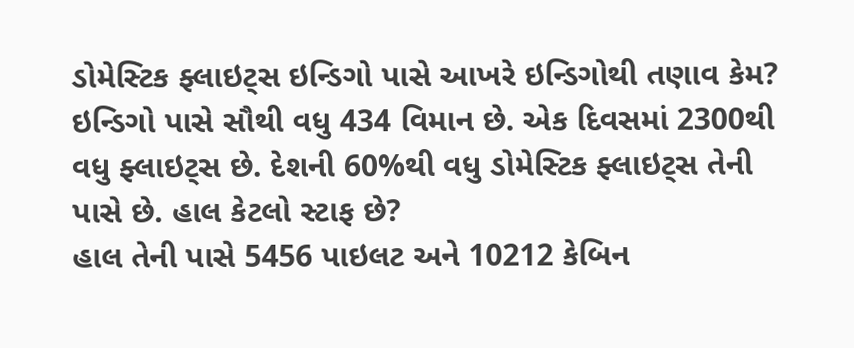ડોમેસ્ટિક ફ્લાઇટ્સ ઇન્ડિગો પાસે આખરે ઇન્ડિગોથી તણાવ કેમ?
ઇન્ડિગો પાસે સૌથી વધુ 434 વિમાન છે. એક દિવસમાં 2300થી વધુ ફ્લાઇટ્સ છે. દેશની 60%થી વધુ ડોમેસ્ટિક ફ્લાઇટ્સ તેની પાસે છે. હાલ કેટલો સ્ટાફ છે?
હાલ તેની પાસે 5456 પાઇલટ અને 10212 કેબિન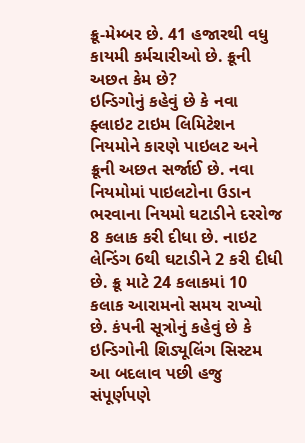ક્રૂ-મેમ્બર છે. 41 હજારથી વધુ કાયમી કર્મચારીઓ છે. ક્રૂની અછત કેમ છે?
ઇન્ડિગોનું કહેવું છે કે નવા ફ્લાઇટ ટાઇમ લિમિટેશન નિયમોને કારણે પાઇલટ અને ક્રૂની અછત સર્જાઈ છે. નવા નિયમોમાં પાઇલટોના ઉડાન ભરવાના નિયમો ઘટાડીને દરરોજ 8 કલાક કરી દીધા છે. નાઇટ લેન્ડિંગ 6થી ઘટાડીને 2 કરી દીધી છે. ક્રૂ માટે 24 કલાકમાં 10 કલાક આરામનો સમય રાખ્યો છે. કંપની સૂત્રોનું કહેવું છે કે ઇન્ડિગોની શિડ્યૂલિંગ સિસ્ટમ આ બદલાવ પછી હજુ સંપૂર્ણપણે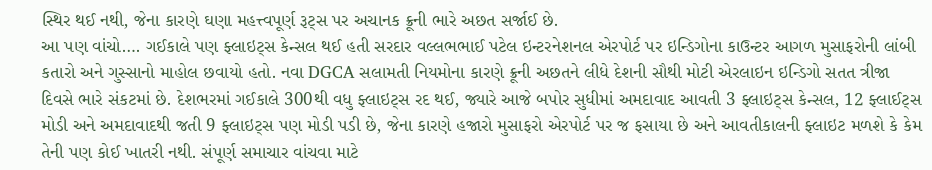સ્થિર થઈ નથી, જેના કારણે ઘણા મહત્ત્વપૂર્ણ રૂટ્સ પર અચાનક ક્રૂની ભારે અછત સર્જાઈ છે.
આ પણ વાંચો…. ગઈકાલે પણ ફ્લાઇટ્સ કેન્સલ થઈ હતી સરદાર વલ્લભભાઈ પટેલ ઇન્ટરનેશનલ એરપોર્ટ પર ઇન્ડિગોના કાઉન્ટર આગળ મુસાફરોની લાંબી કતારો અને ગુસ્સાનો માહોલ છવાયો હતો. નવા DGCA સલામતી નિયમોના કારણે ક્રૂની અછતને લીધે દેશની સૌથી મોટી એરલાઇન ઇન્ડિગો સતત ત્રીજા દિવસે ભારે સંકટમાં છે. દેશભરમાં ગઈકાલે 300થી વધુ ફ્લાઇટ્સ રદ થઈ, જ્યારે આજે બપોર સુધીમાં અમદાવાદ આવતી 3 ફ્લાઇટ્સ કેન્સલ, 12 ફ્લાઈટ્સ મોડી અને અમદાવાદથી જતી 9 ફ્લાઇટ્સ પણ મોડી પડી છે, જેના કારણે હજારો મુસાફરો એરપોર્ટ પર જ ફસાયા છે અને આવતીકાલની ફ્લાઇટ મળશે કે કેમ તેની પણ કોઈ ખાતરી નથી. સંપૂર્ણ સમાચાર વાંચવા માટે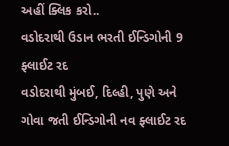અહીં ક્લિક કરો..
વડોદરાથી ઉડાન ભરતી ઈન્ડિગોની 9 ફ્લાઈટ રદ
વડોદરાથી મુંબઈ, દિલ્હી, પુણે અને ગોવા જતી ઈન્ડિગોની નવ ફ્લાઈટ રદ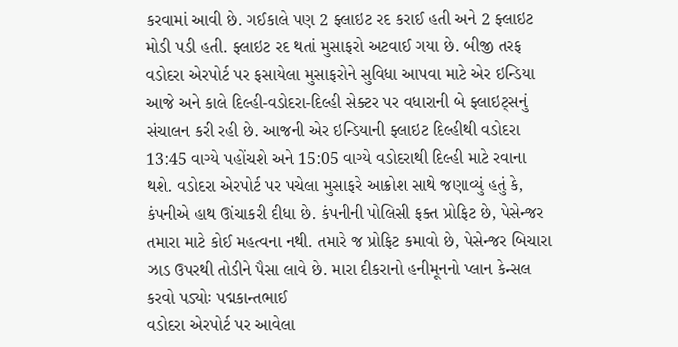કરવામાં આવી છે. ગઈકાલે પણ 2 ફ્લાઇટ રદ કરાઈ હતી અને 2 ફ્લાઇટ મોડી પડી હતી. ફ્લાઇટ રદ થતાં મુસાફરો અટવાઈ ગયા છે. બીજી તરફ વડોદરા એરપોર્ટ પર ફસાયેલા મુસાફરોને સુવિધા આપવા માટે એર ઇન્ડિયા આજે અને કાલે દિલ્હી-વડોદરા-દિલ્હી સેક્ટર પર વધારાની બે ફ્લાઇટ્સનું સંચાલન કરી રહી છે. આજની એર ઇન્ડિયાની ફ્લાઇટ દિલ્હીથી વડોદરા 13:45 વાગ્યે પહોંચશે અને 15:05 વાગ્યે વડોદરાથી દિલ્હી માટે રવાના થશે. વડોદરા એરપોર્ટ પર પચેલા મુસાફરે આક્રોશ સાથે જણાવ્યું હતું કે, કંપનીએ હાથ ઊંચાકરી દીધા છે. કંપનીની પોલિસી ફક્ત પ્રોફિટ છે, પેસેન્જર તમારા માટે કોઈ મહત્વના નથી. તમારે જ પ્રોફિટ કમાવો છે, પેસેન્જર બિચારા ઝાડ ઉપરથી તોડીને પૈસા લાવે છે. મારા દીકરાનો હનીમૂનનો પ્લાન કેન્સલ કરવો પડ્યોઃ પદ્મકાન્તભાઈ
વડોદરા એરપોર્ટ પર આવેલા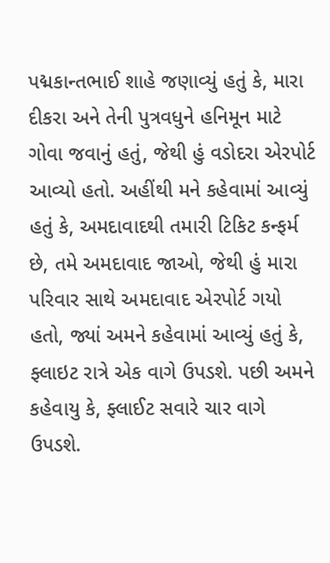પદ્મકાન્તભાઈ શાહે જણાવ્યું હતું કે, મારા દીકરા અને તેની પુત્રવધુને હનિમૂન માટે ગોવા જવાનું હતું, જેથી હું વડોદરા એરપોર્ટ આવ્યો હતો. અહીંથી મને કહેવામાં આવ્યું હતું કે, અમદાવાદથી તમારી ટિકિટ કન્ફર્મ છે, તમે અમદાવાદ જાઓ, જેથી હું મારા પરિવાર સાથે અમદાવાદ એરપોર્ટ ગયો હતો, જ્યાં અમને કહેવામાં આવ્યું હતું કે, ફ્લાઇટ રાત્રે એક વાગે ઉપડશે. પછી અમને કહેવાયુ કે, ફ્લાઈટ સવારે ચાર વાગે ઉપડશે.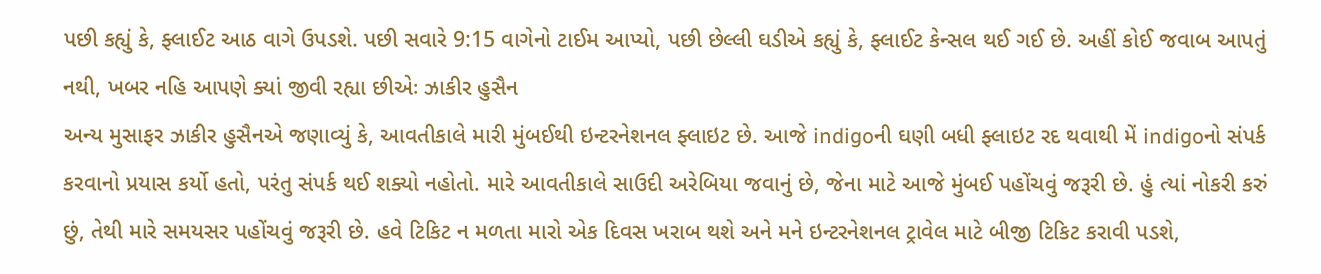પછી કહ્યું કે, ફ્લાઈટ આઠ વાગે ઉપડશે. પછી સવારે 9:15 વાગેનો ટાઈમ આપ્યો, પછી છેલ્લી ઘડીએ કહ્યું કે, ફ્લાઈટ કેન્સલ થઈ ગઈ છે. અહીં કોઈ જવાબ આપતું નથી, ખબર નહિ આપણે ક્યાં જીવી રહ્યા છીએઃ ઝાકીર હુસૈન
અન્ય મુસાફર ઝાકીર હુસૈનએ જણાવ્યું કે, આવતીકાલે મારી મુંબઈથી ઇન્ટરનેશનલ ફ્લાઇટ છે. આજે indigoની ઘણી બધી ફ્લાઇટ રદ થવાથી મેં indigoનો સંપર્ક કરવાનો પ્રયાસ કર્યો હતો, પરંતુ સંપર્ક થઈ શક્યો નહોતો. મારે આવતીકાલે સાઉદી અરેબિયા જવાનું છે, જેના માટે આજે મુંબઈ પહોંચવું જરૂરી છે. હું ત્યાં નોકરી કરું છું, તેથી મારે સમયસર પહોંચવું જરૂરી છે. હવે ટિકિટ ન મળતા મારો એક દિવસ ખરાબ થશે અને મને ઇન્ટરનેશનલ ટ્રાવેલ માટે બીજી ટિકિટ કરાવી પડશે,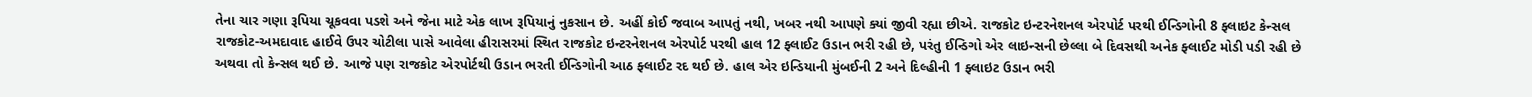તેના ચાર ગણા રૂપિયા ચૂકવવા પડશે અને જેના માટે એક લાખ રૂપિયાનું નુકસાન છે. અહીં કોઈ જવાબ આપતું નથી, ખબર નથી આપણે ક્યાં જીવી રહ્યા છીએ. રાજકોટ ઇન્ટરનેશનલ એરપોર્ટ પરથી ઈન્ડિગોની 8 ફ્લાઇટ કેન્સલ
રાજકોટ-અમદાવાદ હાઈવે ઉપર ચોટીલા પાસે આવેલા હીરાસરમાં સ્થિત રાજકોટ ઇન્ટરનેશનલ એરપોર્ટ પરથી હાલ 12 ફ્લાઈટ ઉડાન ભરી રહી છે, પરંતુ ઈન્ડિગો એર લાઇન્સની છેલ્લા બે દિવસથી અનેક ફ્લાઈટ મોડી પડી રહી છે અથવા તો કેન્સલ થઈ છે. આજે પણ રાજકોટ એરપોર્ટથી ઉડાન ભરતી ઈન્ડિગોની આઠ ફ્લાઈટ રદ થઈ છે. હાલ એર ઇન્ડિયાની મુંબઈની 2 અને દિલ્હીની 1 ફ્લાઇટ ઉડાન ભરી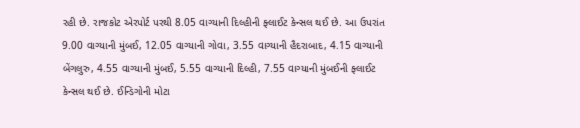રહી છે. રાજકોટ એરપોર્ટ પરથી 8.05 વાગ્યાની દિલ્હીની ફ્લાઈટ કેન્સલ થઈ છે. આ ઉપરાંત 9.00 વાગ્યાની મુંબઈ, 12.05 વાગ્યાની ગોવા, 3.55 વાગ્યાની હૈદરાબાદ, 4.15 વાગ્યાની બેંગલુરુ, 4.55 વાગ્યાની મુંબઈ, 5.55 વાગ્યાની દિલ્હી, 7.55 વાગ્યાની મુંબઈની ફ્લાઈટ કેન્સલ થઈ છે. ઈન્ડિગોની મોટા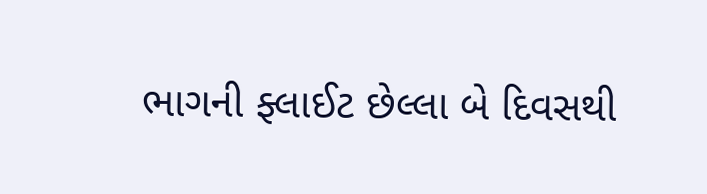ભાગની ફ્લાઈટ છેલ્લા બે દિવસથી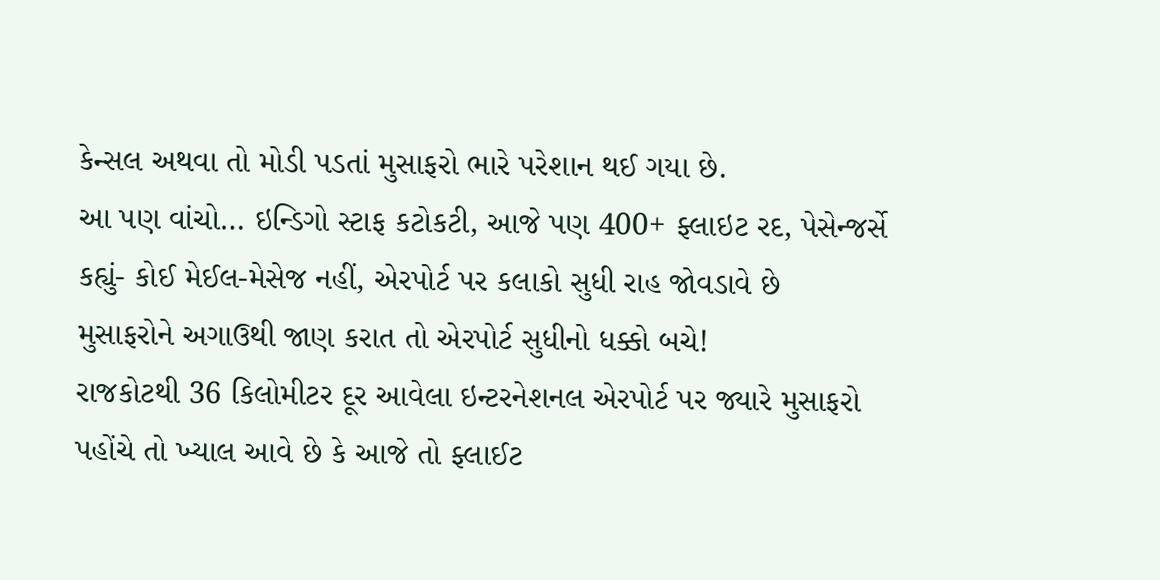કેન્સલ અથવા તો મોડી પડતાં મુસાફરો ભારે પરેશાન થઈ ગયા છે.
આ પણ વાંચો… ઇન્ડિગો સ્ટાફ કટોકટી, આજે પણ 400+ ફ્લાઇટ રદ, પેસેન્જર્સે કહ્યું- કોઈ મેઈલ-મેસેજ નહીં, એરપોર્ટ પર કલાકો સુધી રાહ જોવડાવે છે
મુસાફરોને અગાઉથી જાણ કરાત તો એરપોર્ટ સુધીનો ધક્કો બચે!
રાજકોટથી 36 કિલોમીટર દૂર આવેલા ઇન્ટરનેશનલ એરપોર્ટ પર જ્યારે મુસાફરો પહોંચે તો ખ્યાલ આવે છે કે આજે તો ફ્લાઈટ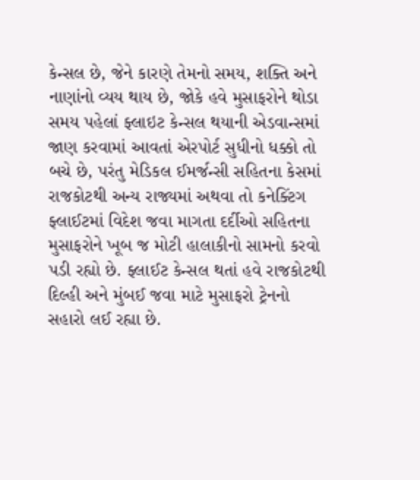કેન્સલ છે, જેને કારણે તેમનો સમય, શક્તિ અને નાણાંનો વ્યય થાય છે, જોકે હવે મુસાફરોને થોડા સમય પહેલાં ફ્લાઇટ કેન્સલ થયાની એડવાન્સમાં જાણ કરવામાં આવતાં એરપોર્ટ સુધીનો ધક્કો તો બચે છે, પરંતુ મેડિકલ ઈમર્જન્સી સહિતના કેસમાં રાજકોટથી અન્ય રાજ્યમાં અથવા તો કનેક્ટિંગ ફ્લાઈટમાં વિદેશ જવા માગતા દર્દીઓ સહિતના મુસાફરોને ખૂબ જ મોટી હાલાકીનો સામનો કરવો પડી રહ્યો છે. ફ્લાઈટ કેન્સલ થતાં હવે રાજકોટથી દિલ્હી અને મુંબઈ જવા માટે મુસાફરો ટ્રેનનો સહારો લઈ રહ્યા છે.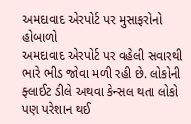અમદાવાદ એરપોર્ટ પર મુસાફરોનો હોબાળો
અમદાવાદ એરપોર્ટ પર વહેલી સવારથી ભારે ભીડ જોવા મળી રહી છે. લોકોની ફ્લાઈટ ડીલે અથવા કેન્સલ થતા લોકો પણ પરેશાન થઈ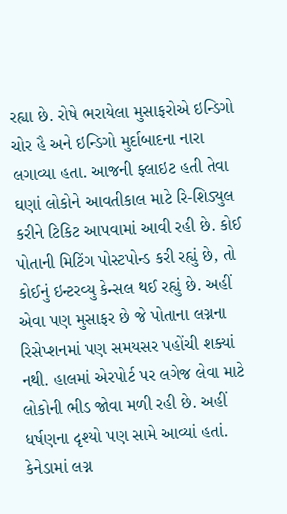રહ્યા છે. રોષે ભરાયેલા મુસાફરોએ ઇન્ડિગો ચોર હૈ અને ઇન્ડિગો મુર્દાબાદના નારા લગાવ્યા હતા. આજની ફ્લાઇટ હતી તેવા ઘણાં લોકોને આવતીકાલ માટે રિ-શિડ્યુલ કરીને ટિકિટ આપવામાં આવી રહી છે. કોઈ પોતાની મિટિંગ પોસ્ટપોન્ડ કરી રહ્યું છે, તો કોઈનું ઇન્ટરવ્યુ કેન્સલ થઈ રહ્યું છે. અહીં એવા પણ મુસાફર છે જે પોતાના લગ્નના રિસેપ્શનમાં પણ સમયસર પહોંચી શક્યાં નથી. હાલમાં એરપોર્ટ પર લગેજ લેવા માટે લોકોની ભીડ જોવા મળી રહી છે. અહીં ધર્ષણના દૃશ્યો પણ સામે આવ્યાં હતાં. કેનેડામાં લગ્ન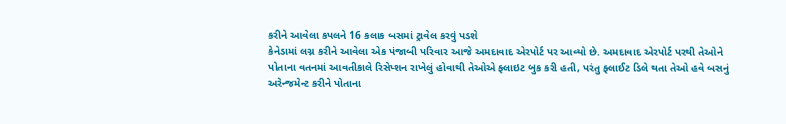કરીને આવેલા કપલને 16 કલાક બસમાં ટ્રાવેલ કરવું પડશે
કેનેડામાં લગ્ન કરીને આવેલા એક પંજાબી પરિવાર આજે અમદાવાદ એરપોર્ટ પર આવ્યો છે. અમદાવાદ એરપોર્ટ પરથી તેઓને પોતાના વતનમાં આવતીકાલે રિસેપ્શન રાખેલું હોવાથી તેઓએ ફ્લાઇટ બુક કરી હતી, પરંતુ ફ્લાઈટ ડિલે થતા તેઓ હવે બસનું અરેન્જમેન્ટ કરીને પોતાના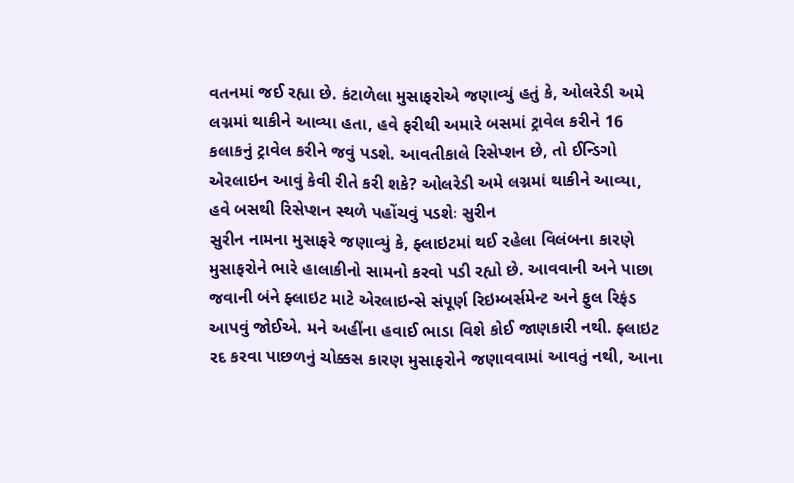વતનમાં જઈ રહ્યા છે. કંટાળેલા મુસાફરોએ જણાવ્યું હતું કે, ઓલરેડી અમે લગ્નમાં થાકીને આવ્યા હતા, હવે ફરીથી અમારે બસમાં ટ્રાવેલ કરીને 16 કલાકનું ટ્રાવેલ કરીને જવું પડશે. આવતીકાલે રિસેપ્શન છે, તો ઈન્ડિગો એરલાઇન આવું કેવી રીતે કરી શકે? ઓલરેડી અમે લગ્નમાં થાકીને આવ્યા, હવે બસથી રિસેપ્શન સ્થળે પહોંચવું પડશેઃ સુરીન
સુરીન નામના મુસાફરે જણાવ્યું કે, ફ્લાઇટમાં થઈ રહેલા વિલંબના કારણે મુસાફરોને ભારે હાલાકીનો સામનો કરવો પડી રહ્યો છે. આવવાની અને પાછા જવાની બંને ફ્લાઇટ માટે એરલાઇન્સે સંપૂર્ણ રિઇમ્બર્સમેન્ટ અને ફુલ રિફંડ આપવું જોઈએ. મને અહીંના હવાઈ ભાડા વિશે કોઈ જાણકારી નથી. ફ્લાઇટ રદ કરવા પાછળનું ચોક્કસ કારણ મુસાફરોને જણાવવામાં આવતું નથી, આના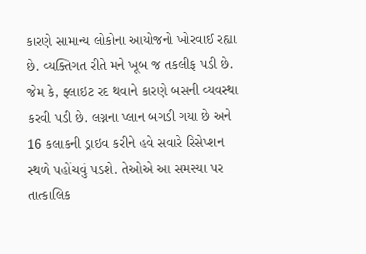કારણે સામાન્ય લોકોના આયોજનો ખોરવાઈ રહ્યા છે. વ્યક્તિગત રીતે મને ખૂબ જ તકલીફ પડી છે. જેમ કે, ફ્લાઇટ રદ થવાને કારણે બસની વ્યવસ્થા કરવી પડી છે. લગ્નના પ્લાન બગડી ગયા છે અને 16 કલાકની ડ્રાઇવ કરીને હવે સવારે રિસેપ્શન સ્થળે પહોંચવું પડશે. તેઓએ આ સમસ્યા પર તાત્કાલિક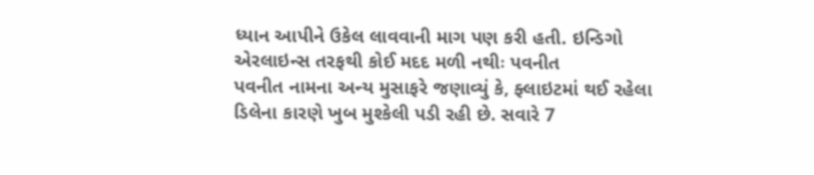ધ્યાન આપીને ઉકેલ લાવવાની માગ પણ કરી હતી. ઇન્ડિગો એરલાઇન્સ તરફથી કોઈ મદદ મળી નથીઃ પવનીત
પવનીત નામના અન્ય મુસાફરે જણાવ્યું કે, ફ્લાઇટમાં થઈ રહેલા ડિલેના કારણે ખુબ મુશ્કેલી પડી રહી છે. સવારે 7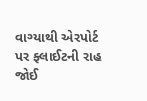વાગ્યાથી એરપોર્ટ પર ફ્લાઈટની રાહ જોઈ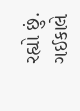રહ્યો છું. ગઈકાલે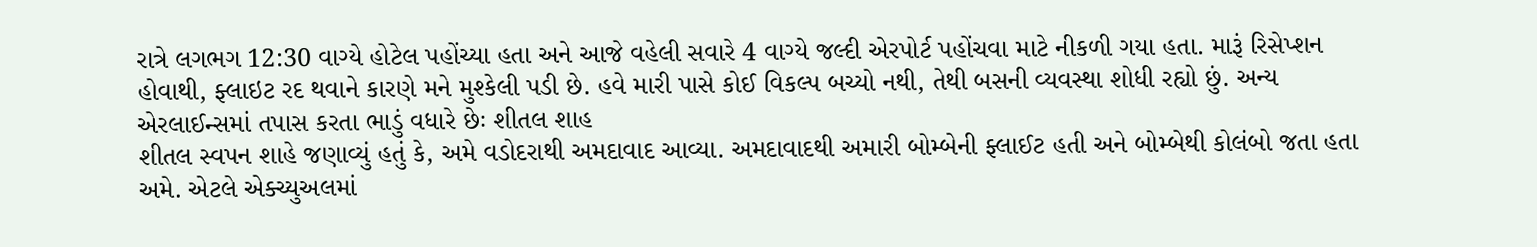રાત્રે લગભગ 12:30 વાગ્યે હોટેલ પહોંચ્યા હતા અને આજે વહેલી સવારે 4 વાગ્યે જલ્દી એરપોર્ટ પહોંચવા માટે નીકળી ગયા હતા. મારૂં રિસેપ્શન હોવાથી, ફ્લાઇટ રદ થવાને કારણે મને મુશ્કેલી પડી છે. હવે મારી પાસે કોઈ વિકલ્પ બચ્યો નથી, તેથી બસની વ્યવસ્થા શોધી રહ્યો છું. અન્ય એરલાઈન્સમાં તપાસ કરતા ભાડું વધારે છેઃ શીતલ શાહ
શીતલ સ્વપન શાહે જણાવ્યું હતું કે, અમે વડોદરાથી અમદાવાદ આવ્યા. અમદાવાદથી અમારી બોમ્બેની ફ્લાઈટ હતી અને બોમ્બેથી કોલંબો જતા હતા અમે. એટલે એક્ચ્યુઅલમાં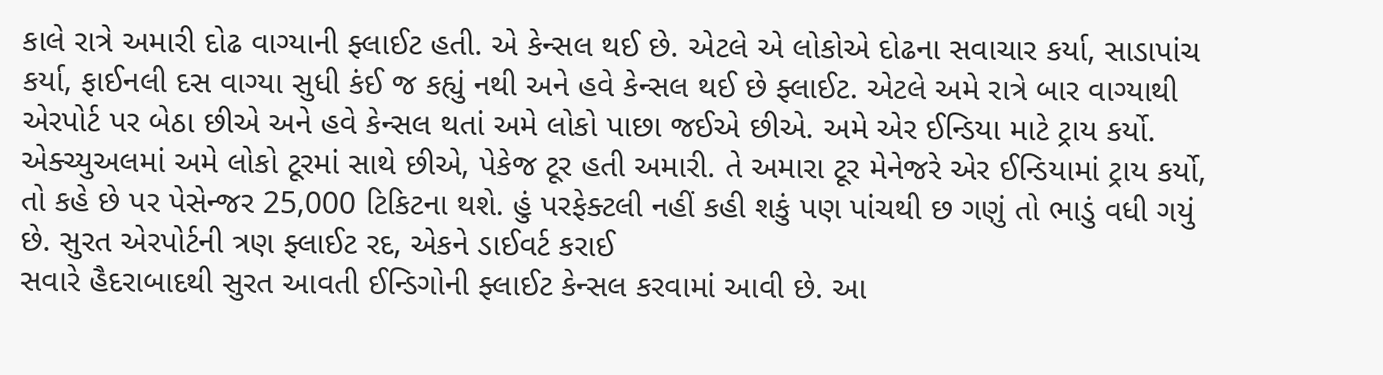કાલે રાત્રે અમારી દોઢ વાગ્યાની ફ્લાઈટ હતી. એ કેન્સલ થઈ છે. એટલે એ લોકોએ દોઢના સવાચાર કર્યા, સાડાપાંચ કર્યા, ફાઈનલી દસ વાગ્યા સુધી કંઈ જ કહ્યું નથી અને હવે કેન્સલ થઈ છે ફ્લાઈટ. એટલે અમે રાત્રે બાર વાગ્યાથી એરપોર્ટ પર બેઠા છીએ અને હવે કેન્સલ થતાં અમે લોકો પાછા જઈએ છીએ. અમે એર ઈન્ડિયા માટે ટ્રાય કર્યો. એક્ચ્યુઅલમાં અમે લોકો ટૂરમાં સાથે છીએ, પેકેજ ટૂર હતી અમારી. તે અમારા ટૂર મેનેજરે એર ઈન્ડિયામાં ટ્રાય કર્યો, તો કહે છે પર પેસેન્જર 25,000 ટિકિટના થશે. હું પરફેક્ટલી નહીં કહી શકું પણ પાંચથી છ ગણું તો ભાડું વધી ગયું છે. સુરત એરપોર્ટની ત્રણ ફ્લાઈટ રદ, એકને ડાઈવર્ટ કરાઈ
સવારે હૈદરાબાદથી સુરત આવતી ઈન્ડિગોની ફ્લાઈટ કેન્સલ કરવામાં આવી છે. આ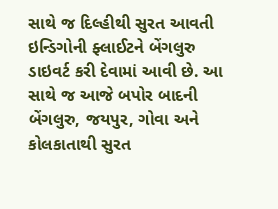સાથે જ દિલ્હીથી સુરત આવતી ઇન્ડિગોની ફ્લાઈટને બેંગલુરુ ડાઇવર્ટ કરી દેવામાં આવી છે. આ સાથે જ આજે બપોર બાદની બેંગલુરુ, જયપુર, ગોવા અને કોલકાતાથી સુરત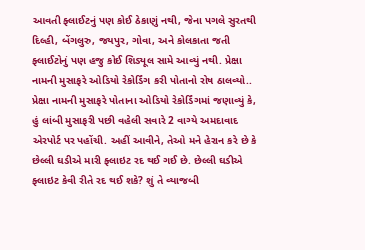આવતી ફ્લાઈટનું પણ કોઈ ઠેકાણું નથી, જેના પગલે સુરતથી દિલ્હી, બેંગલુરુ, જયપુર, ગોવા, અને કોલકાતા જતી ફ્લાઈટોનું પણ હજુ કોઈ શિડ્યૂલ સામે આવ્યું નથી. પ્રેક્ષા નામની મુસાફરે ઓડિયો રેકોર્ડિંગ કરી પોતાનો રોષ ઠાલવ્યો..
પ્રેક્ષા નામની મુસાફરે પોતાના ઓડિયો રેકોર્ડિંગમાં જણાવ્યું કે, હું લાંબી મુસાફરી પછી વહેલી સવારે 2 વાગ્યે અમદાવાદ એરપોર્ટ પર પહોંચી. અહીં આવીને, તેઓ મને હેરાન કરે છે કે છેલ્લી ઘડીએ મારી ફ્લાઇટ રદ થઈ ગઈ છે. છેલ્લી ઘડીએ ફ્લાઇટ કેવી રીતે રદ થઈ શકે? શું તે વ્યાજબી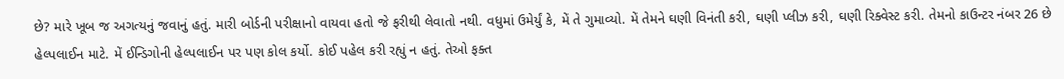છે? મારે ખૂબ જ અગત્યનું જવાનું હતું. મારી બોર્ડની પરીક્ષાનો વાયવા હતો જે ફરીથી લેવાતો નથી. વધુમાં ઉમેર્યું કે, મેં તે ગુમાવ્યો. મેં તેમને ઘણી વિનંતી કરી, ઘણી પ્લીઝ કરી, ઘણી રિક્વેસ્ટ કરી. તેમનો કાઉન્ટર નંબર 26 છે હેલ્પલાઈન માટે. મેં ઈન્ડિગોની હેલ્પલાઈન પર પણ કોલ કર્યો. કોઈ પહેલ કરી રહ્યું ન હતું. તેઓ ફક્ત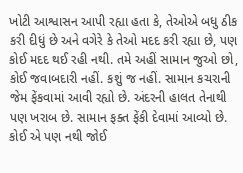ખોટી આશ્વાસન આપી રહ્યા હતા કે, તેઓએ બધુ ઠીક કરી દીધું છે અને વગેરે કે તેઓ મદદ કરી રહ્યા છે, પણ કોઈ મદદ થઈ રહી નથી. તમે અહીં સામાન જુઓ છો, કોઈ જવાબદારી નહીં. કશું જ નહીં. સામાન કચરાની જેમ ફેંકવામાં આવી રહ્યો છે. અંદરની હાલત તેનાથી પણ ખરાબ છે. સામાન ફક્ત ફેંકી દેવામાં આવ્યો છે. કોઈ એ પણ નથી જોઈ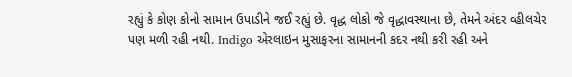રહ્યું કે કોણ કોનો સામાન ઉપાડીને જઈ રહ્યું છે. વૃદ્ધ લોકો જે વૃદ્ધાવસ્થાના છે, તેમને અંદર વ્હીલચેર પણ મળી રહી નથી. Indigo એરલાઇન મુસાફરના સામાનની કદર નથી કરી રહી અને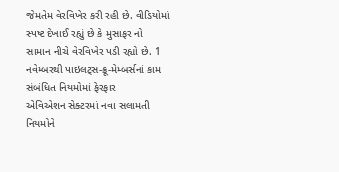જેમતેમ વેરવિખેર કરી રહી છે. વીડિયોમાં સ્પષ્ટ દેખાઈ રહ્યું છે કે મુસાફર નો સામાન નીચે વેરવિખેર પડી રહ્યો છે. 1 નવેમ્બરથી પાઇલટ્સ-ક્રૂ-મેમ્બર્સનાં કામ સંબંધિત નિયમોમાં ફેરફાર
એવિએશન સેક્ટરમાં નવા સલામતી નિયમોને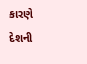કારણે દેશની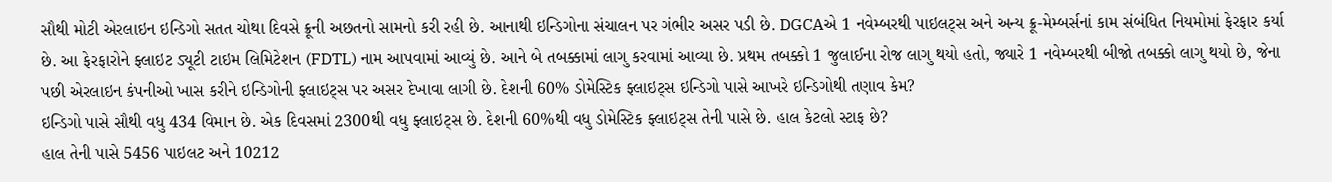સૌથી મોટી એરલાઇન ઇન્ડિગો સતત ચોથા દિવસે ક્રૂની અછતનો સામનો કરી રહી છે. આનાથી ઇન્ડિગોના સંચાલન પર ગંભીર અસર પડી છે. DGCAએ 1 નવેમ્બરથી પાઇલટ્સ અને અન્ય ક્રૂ-મેમ્બર્સનાં કામ સંબંધિત નિયમોમાં ફેરફાર કર્યા છે. આ ફેરફારોને ફ્લાઇટ ડ્યૂટી ટાઇમ લિમિટેશન (FDTL) નામ આપવામાં આવ્યું છે. આને બે તબક્કામાં લાગુ કરવામાં આવ્યા છે. પ્રથમ તબક્કો 1 જુલાઈના રોજ લાગુ થયો હતો, જ્યારે 1 નવેમ્બરથી બીજો તબક્કો લાગુ થયો છે, જેના પછી એરલાઇન કંપનીઓ ખાસ કરીને ઇન્ડિગોની ફ્લાઇટ્સ પર અસર દેખાવા લાગી છે. દેશની 60% ડોમેસ્ટિક ફ્લાઇટ્સ ઇન્ડિગો પાસે આખરે ઇન્ડિગોથી તણાવ કેમ?
ઇન્ડિગો પાસે સૌથી વધુ 434 વિમાન છે. એક દિવસમાં 2300થી વધુ ફ્લાઇટ્સ છે. દેશની 60%થી વધુ ડોમેસ્ટિક ફ્લાઇટ્સ તેની પાસે છે. હાલ કેટલો સ્ટાફ છે?
હાલ તેની પાસે 5456 પાઇલટ અને 10212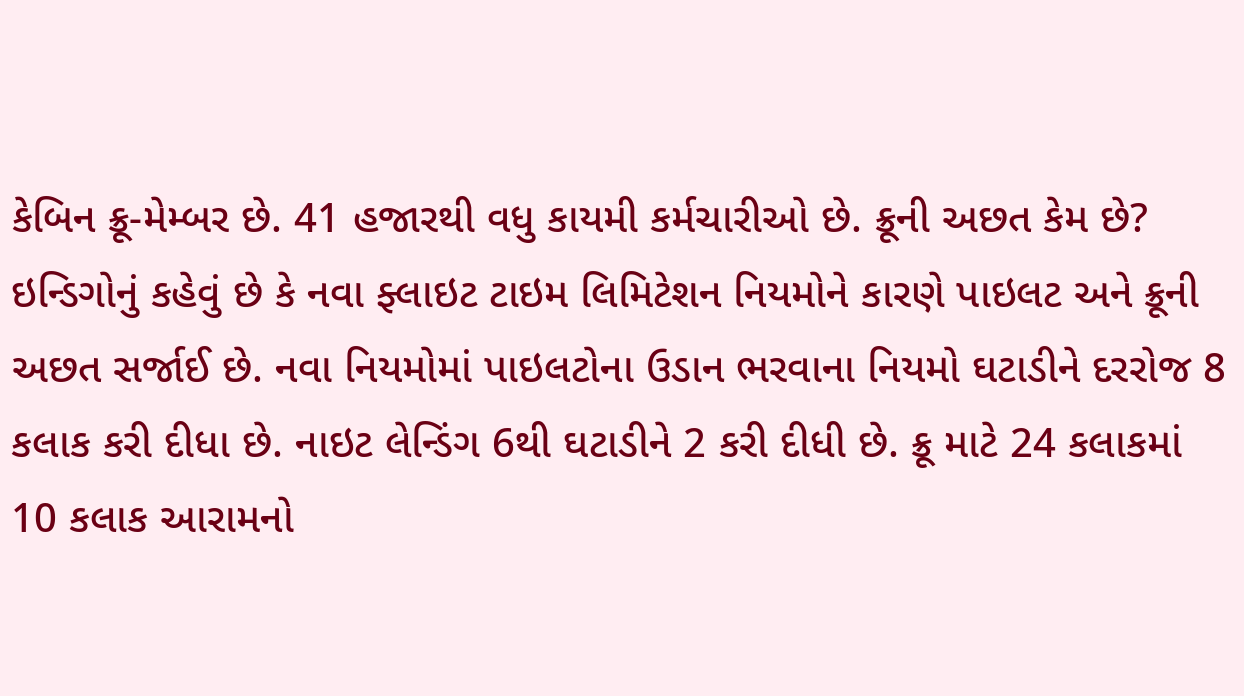કેબિન ક્રૂ-મેમ્બર છે. 41 હજારથી વધુ કાયમી કર્મચારીઓ છે. ક્રૂની અછત કેમ છે?
ઇન્ડિગોનું કહેવું છે કે નવા ફ્લાઇટ ટાઇમ લિમિટેશન નિયમોને કારણે પાઇલટ અને ક્રૂની અછત સર્જાઈ છે. નવા નિયમોમાં પાઇલટોના ઉડાન ભરવાના નિયમો ઘટાડીને દરરોજ 8 કલાક કરી દીધા છે. નાઇટ લેન્ડિંગ 6થી ઘટાડીને 2 કરી દીધી છે. ક્રૂ માટે 24 કલાકમાં 10 કલાક આરામનો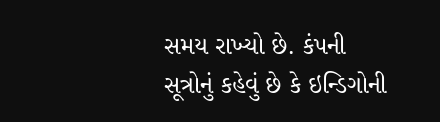સમય રાખ્યો છે. કંપની સૂત્રોનું કહેવું છે કે ઇન્ડિગોની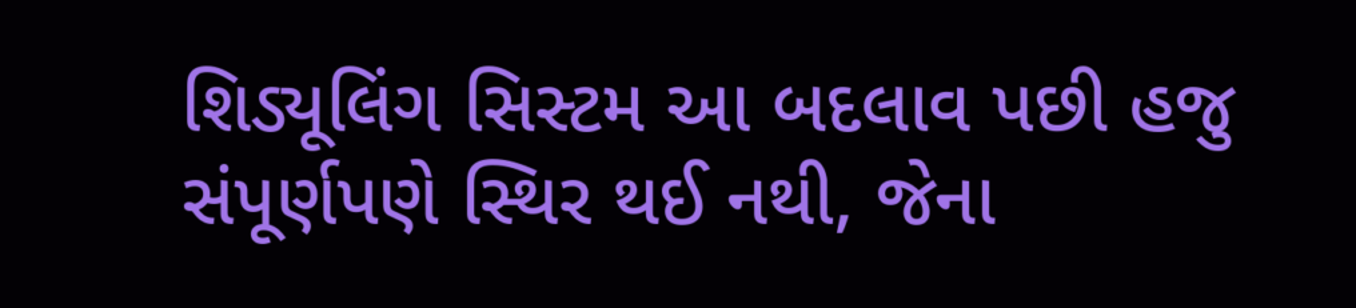શિડ્યૂલિંગ સિસ્ટમ આ બદલાવ પછી હજુ સંપૂર્ણપણે સ્થિર થઈ નથી, જેના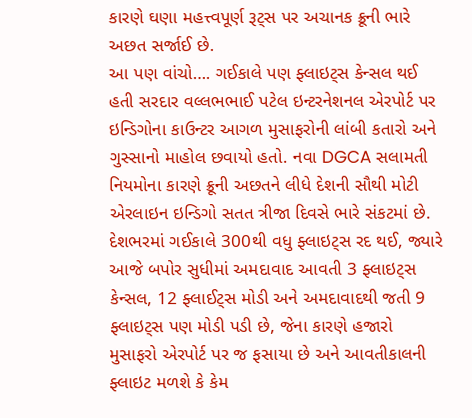કારણે ઘણા મહત્ત્વપૂર્ણ રૂટ્સ પર અચાનક ક્રૂની ભારે અછત સર્જાઈ છે.
આ પણ વાંચો…. ગઈકાલે પણ ફ્લાઇટ્સ કેન્સલ થઈ હતી સરદાર વલ્લભભાઈ પટેલ ઇન્ટરનેશનલ એરપોર્ટ પર ઇન્ડિગોના કાઉન્ટર આગળ મુસાફરોની લાંબી કતારો અને ગુસ્સાનો માહોલ છવાયો હતો. નવા DGCA સલામતી નિયમોના કારણે ક્રૂની અછતને લીધે દેશની સૌથી મોટી એરલાઇન ઇન્ડિગો સતત ત્રીજા દિવસે ભારે સંકટમાં છે. દેશભરમાં ગઈકાલે 300થી વધુ ફ્લાઇટ્સ રદ થઈ, જ્યારે આજે બપોર સુધીમાં અમદાવાદ આવતી 3 ફ્લાઇટ્સ કેન્સલ, 12 ફ્લાઈટ્સ મોડી અને અમદાવાદથી જતી 9 ફ્લાઇટ્સ પણ મોડી પડી છે, જેના કારણે હજારો મુસાફરો એરપોર્ટ પર જ ફસાયા છે અને આવતીકાલની ફ્લાઇટ મળશે કે કેમ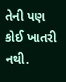તેની પણ કોઈ ખાતરી નથી.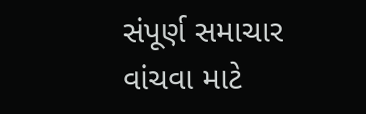સંપૂર્ણ સમાચાર વાંચવા માટે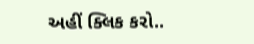અહીં ક્લિક કરો..